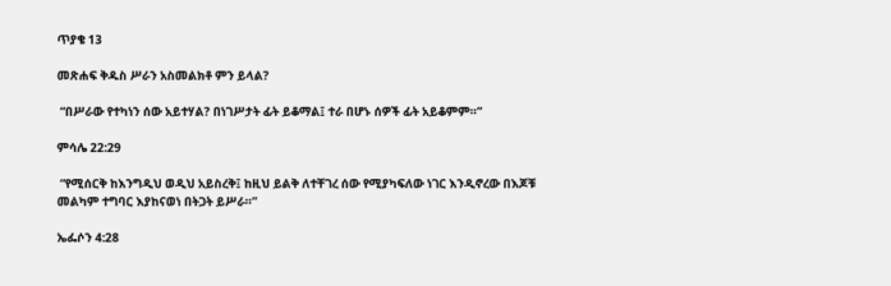ጥያቄ 13

መጽሐፍ ቅዱስ ሥራን አስመልክቶ ምን ይላል?

 “በሥራው የተካነን ሰው አይተሃል? በነገሥታት ፊት ይቆማል፤ ተራ በሆኑ ሰዎች ፊት አይቆምም።”

ምሳሌ 22:29

 “የሚሰርቅ ከእንግዲህ ወዲህ አይስረቅ፤ ከዚህ ይልቅ ለተቸገረ ሰው የሚያካፍለው ነገር እንዲኖረው በእጆቹ መልካም ተግባር እያከናወነ በትጋት ይሥራ።”

ኤፌሶን 4:28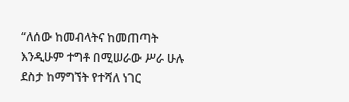“ለሰው ከመብላትና ከመጠጣት እንዲሁም ተግቶ በሚሠራው ሥራ ሁሉ ደስታ ከማግኘት የተሻለ ነገር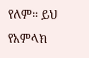የለም። ይህ የአምላክ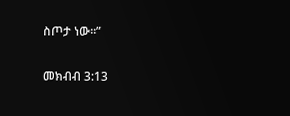ስጦታ ነው።”

መክብብ 3:13